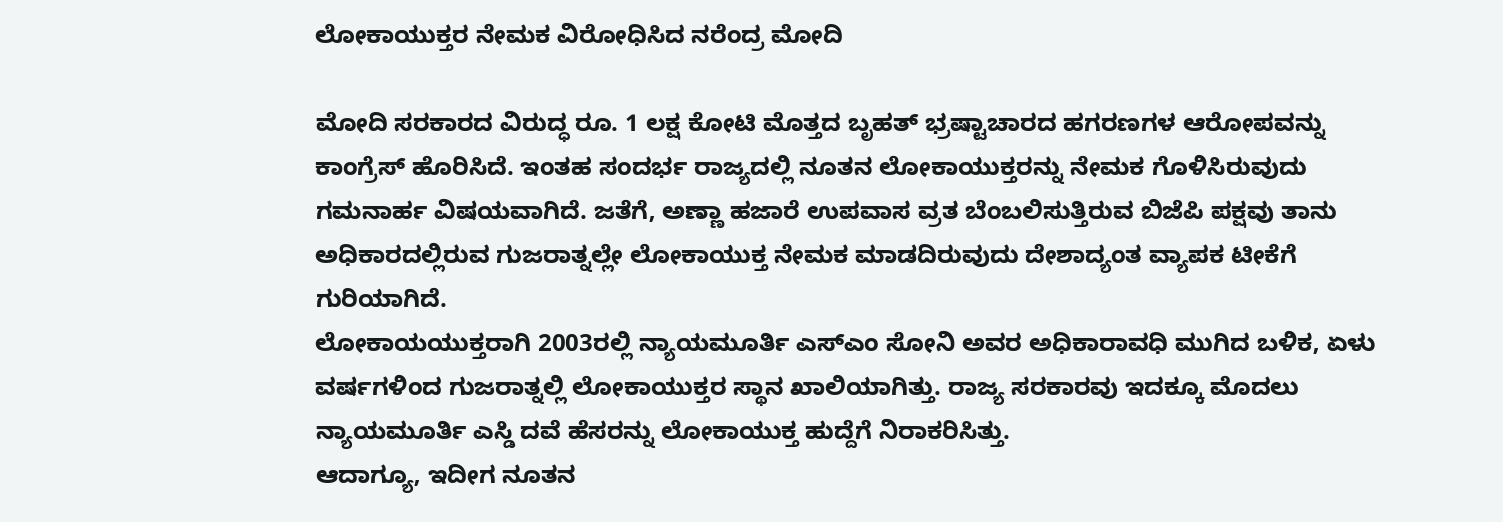ಲೋಕಾಯುಕ್ತರ ನೇಮಕ ವಿರೋಧಿಸಿದ ನರೆಂದ್ರ ಮೋದಿ

ಮೋದಿ ಸರಕಾರದ ವಿರುದ್ಧ ರೂ. 1 ಲಕ್ಷ ಕೋಟಿ ಮೊತ್ತದ ಬೃಹತ್ ಭ್ರಷ್ಟಾಚಾರದ ಹಗರಣಗಳ ಆರೋಪವನ್ನು ಕಾಂಗ್ರೆಸ್ ಹೊರಿಸಿದೆ. ಇಂತಹ ಸಂದರ್ಭ ರಾಜ್ಯದಲ್ಲಿ ನೂತನ ಲೋಕಾಯುಕ್ತರನ್ನು ನೇಮಕ ಗೊಳಿಸಿರುವುದು ಗಮನಾರ್ಹ ವಿಷಯವಾಗಿದೆ. ಜತೆಗೆ, ಅಣ್ಣಾ ಹಜಾರೆ ಉಪವಾಸ ವ್ರತ ಬೆಂಬಲಿಸುತ್ತಿರುವ ಬಿಜೆಪಿ ಪಕ್ಷವು ತಾನು ಅಧಿಕಾರದಲ್ಲಿರುವ ಗುಜರಾತ್ನಲ್ಲೇ ಲೋಕಾಯುಕ್ತ ನೇಮಕ ಮಾಡದಿರುವುದು ದೇಶಾದ್ಯಂತ ವ್ಯಾಪಕ ಟೀಕೆಗೆ ಗುರಿಯಾಗಿದೆ.
ಲೋಕಾಯಯುಕ್ತರಾಗಿ 2003ರಲ್ಲಿ ನ್ಯಾಯಮೂರ್ತಿ ಎಸ್ಎಂ ಸೋನಿ ಅವರ ಅಧಿಕಾರಾವಧಿ ಮುಗಿದ ಬಳಿಕ, ಏಳು ವರ್ಷಗಳಿಂದ ಗುಜರಾತ್ನಲ್ಲಿ ಲೋಕಾಯುಕ್ತರ ಸ್ಥಾನ ಖಾಲಿಯಾಗಿತ್ತು. ರಾಜ್ಯ ಸರಕಾರವು ಇದಕ್ಕೂ ಮೊದಲು ನ್ಯಾಯಮೂರ್ತಿ ಎಸ್ಡಿ ದವೆ ಹೆಸರನ್ನು ಲೋಕಾಯುಕ್ತ ಹುದ್ದೆಗೆ ನಿರಾಕರಿಸಿತ್ತು.
ಆದಾಗ್ಯೂ, ಇದೀಗ ನೂತನ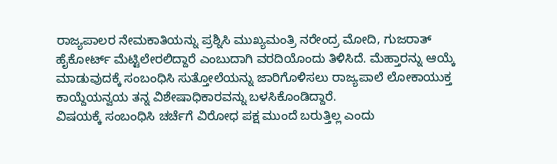ರಾಜ್ಯಪಾಲರ ನೇಮಕಾತಿಯನ್ನು ಪ್ರಶ್ನಿಸಿ ಮುಖ್ಯಮಂತ್ರಿ ನರೇಂದ್ರ ಮೋದಿ, ಗುಜರಾತ್ ಹೈಕೋರ್ಟ್ ಮೆಟ್ಟಿಲೇರಲಿದ್ದಾರೆ ಎಂಬುದಾಗಿ ವರದಿಯೊಂದು ತಿಳಿಸಿದೆ. ಮೆಹ್ತಾರನ್ನು ಆಯ್ಕೆ ಮಾಡುವುದಕ್ಕೆ ಸಂಬಂಧಿಸಿ ಸುತ್ತೋಲೆಯನ್ನು ಜಾರಿಗೊಳಿಸಲು ರಾಜ್ಯಪಾಲೆ ಲೋಕಾಯುಕ್ತ ಕಾಯ್ದೆಯನ್ವಯ ತನ್ನ ವಿಶೇಷಾಧಿಕಾರವನ್ನು ಬಳಸಿಕೊಂಡಿದ್ದಾರೆ.
ವಿಷಯಕ್ಕೆ ಸಂಬಂಧಿಸಿ ಚರ್ಚೆಗೆ ವಿರೋಧ ಪಕ್ಷ ಮುಂದೆ ಬರುತ್ತಿಲ್ಲ ಎಂದು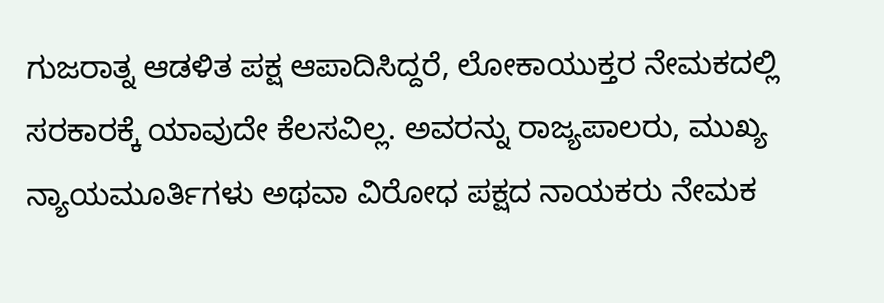ಗುಜರಾತ್ನ ಆಡಳಿತ ಪಕ್ಷ ಆಪಾದಿಸಿದ್ದರೆ, ಲೋಕಾಯುಕ್ತರ ನೇಮಕದಲ್ಲಿ ಸರಕಾರಕ್ಕೆ ಯಾವುದೇ ಕೆಲಸವಿಲ್ಲ. ಅವರನ್ನು ರಾಜ್ಯಪಾಲರು, ಮುಖ್ಯ ನ್ಯಾಯಮೂರ್ತಿಗಳು ಅಥವಾ ವಿರೋಧ ಪಕ್ಷದ ನಾಯಕರು ನೇಮಕ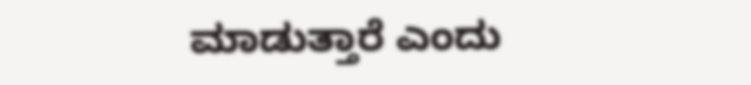ಮಾಡುತ್ತಾರೆ ಎಂದು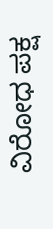ವಿರೋಧ ಪಕ್ಷ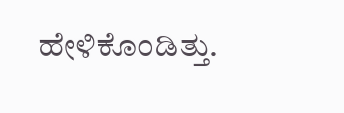ಹೇಳಿಕೊಂಡಿತ್ತು.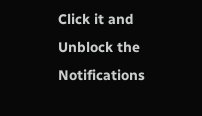Click it and Unblock the Notifications